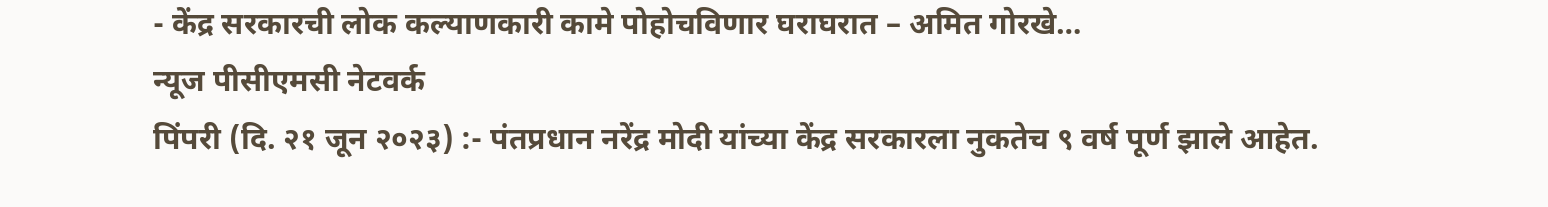- केंद्र सरकारची लोक कल्याणकारी कामे पोहोचविणार घराघरात – अमित गोरखे…
न्यूज पीसीएमसी नेटवर्क
पिंपरी (दि. २१ जून २०२३) :- पंतप्रधान नरेंद्र मोदी यांच्या केंद्र सरकारला नुकतेच ९ वर्ष पूर्ण झाले आहेत.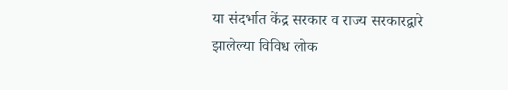या संदर्भात केंद्र सरकार व राज्य सरकारद्वारे झालेल्या विविध लोक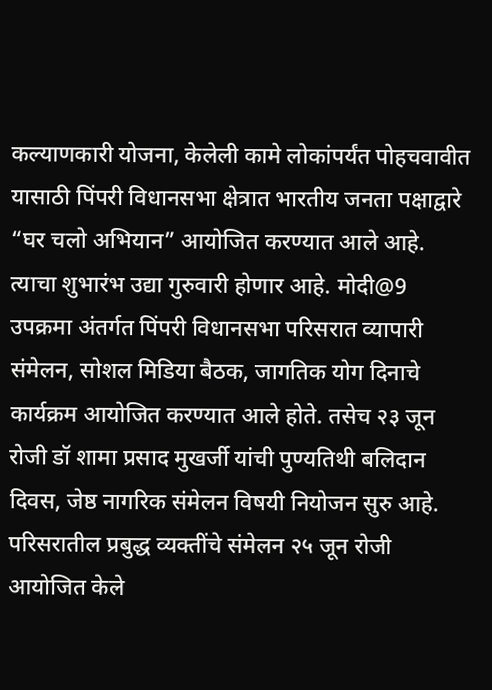कल्याणकारी योजना, केलेली कामे लोकांपर्यंत पोहचवावीत यासाठी पिंपरी विधानसभा क्षेत्रात भारतीय जनता पक्षाद्वारे “घर चलो अभियान” आयोजित करण्यात आले आहे. त्याचा शुभारंभ उद्या गुरुवारी होणार आहे. मोदी@9 उपक्रमा अंतर्गत पिंपरी विधानसभा परिसरात व्यापारी संमेलन, सोशल मिडिया बैठक, जागतिक योग दिनाचे कार्यक्रम आयोजित करण्यात आले होते. तसेच २३ जून रोजी डॉ शामा प्रसाद मुखर्जी यांची पुण्यतिथी बलिदान दिवस, जेष्ठ नागरिक संमेलन विषयी नियोजन सुरु आहे. परिसरातील प्रबुद्ध व्यक्तींचे संमेलन २५ जून रोजी आयोजित केले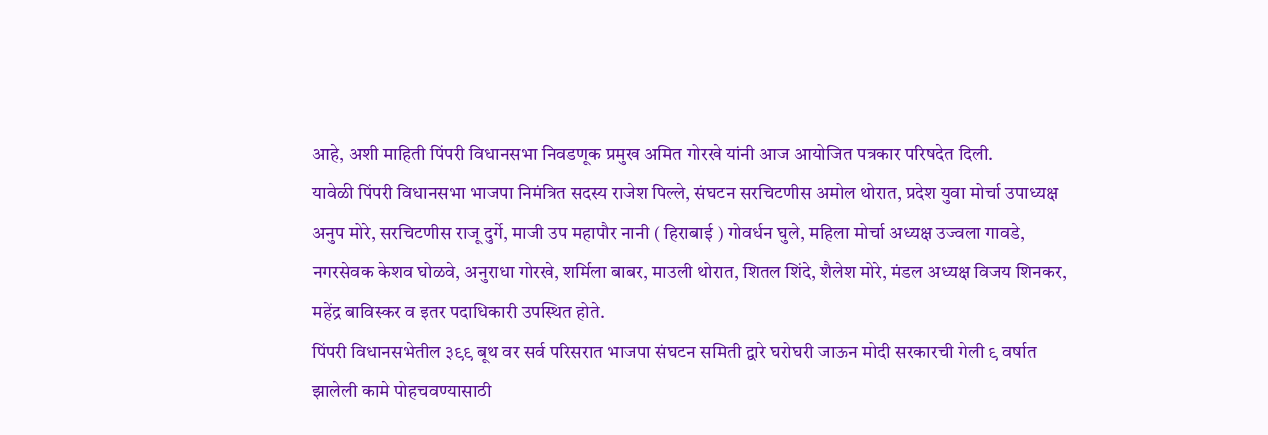आहे, अशी माहिती पिंपरी विधानसभा निवडणूक प्रमुख अमित गोरखे यांनी आज आयोजित पत्रकार परिषदेत दिली.
यावेळी पिंपरी विधानसभा भाजपा निमंत्रित सदस्य राजेश पिल्ले, संघटन सरचिटणीस अमोल थोरात, प्रदेश युवा मोर्चा उपाध्यक्ष अनुप मोरे, सरचिटणीस राजू दुर्गे, माजी उप महापौर नानी ( हिराबाई ) गोवर्धन घुले, महिला मोर्चा अध्यक्ष उज्वला गावडे, नगरसेवक केशव घोळवे, अनुराधा गोरखे, शर्मिला बाबर, माउली थोरात, शितल शिंदे, शैलेश मोरे, मंडल अध्यक्ष विजय शिनकर, महेंद्र बाविस्कर व इतर पदाधिकारी उपस्थित होते.
पिंपरी विधानसभेतील ३९९ बूथ वर सर्व परिसरात भाजपा संघटन समिती द्वारे घरोघरी जाऊन मोदी सरकारची गेली ९ वर्षात झालेली कामे पोहचवण्यासाठी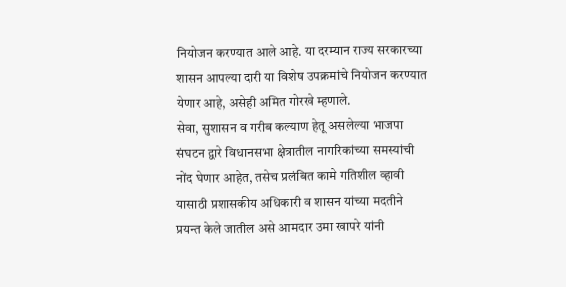नियोजन करण्यात आले आहे. या दरम्यान राज्य सरकारच्या शासन आपल्या दारी या विशेष उपक्रमांचे नियोजन करण्यात येणार आहे, असेही अमित गोरखे म्हणाले.
सेवा, सुशासन व गरीब कल्याण हेतू असलेल्या भाजपा संघटन द्वारे विधानसभा क्षेत्रातील नागरिकांच्या समस्यांची नोंद घेणार आहेत, तसेच प्रलंबित कामे गतिशील व्हावी यासाठी प्रशासकीय अधिकारी व शासन यांच्या मदतीने प्रयन्त केले जातील असे आमदार उमा खापरे यांनी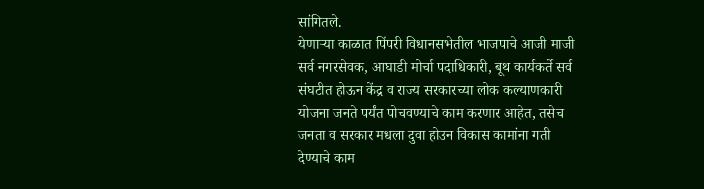सांगितले.
येणाऱ्या काळात पिंपरी विधानसभेतील भाजपाचे आजी माजी सर्व नगरसेवक, आघाडी मोर्चा पदाधिकारी, बूथ कार्यकर्ते सर्व संघटीत होऊन केंद्र व राज्य सरकारच्या लोक कल्याणकारी योजना जनते पर्यंत पोचवण्याचे काम करणार आहेत, तसेच जनता व सरकार मधला दुवा होउन विकास कामांना गती देण्याचे काम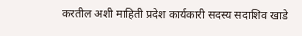करतील अशी माहिती प्रदेश कार्यकारी सदस्य सदाशिव खाडे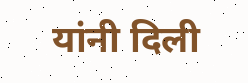यांनी दिली